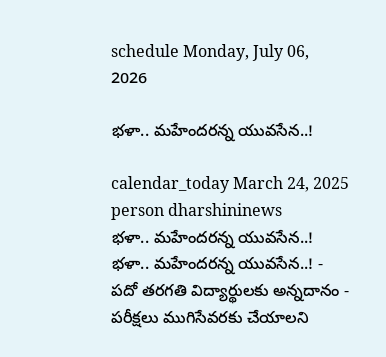schedule Monday, July 06, 2026

భళా.. మహేందరన్న యువసేన..!

calendar_today March 24, 2025
person dharshininews
భళా.. మహేందరన్న యువసేన..!
భళా.. మహేందరన్న యువసేన..! - పదో తరగతి విద్యార్థులకు అన్నదానం - పరీక్షలు ముగిసేవరకు చేయాలని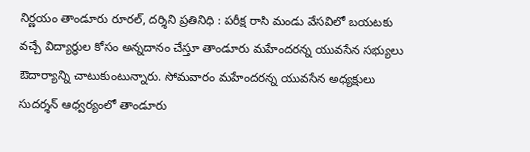నిర్ణయం తాండూరు రూరల్, దర్శిని ప్రతినిధి : పరీక్ష రాసి మండు వేసవిలో బయటకు వచ్చే విద్యార్థుల కోసం అన్నదానం చేస్తూ తాండూరు మహేందరన్న యువసేన సభ్యులు ఔదార్యాన్ని చాటుకుంటున్నారు. సోమవారం మహేందరన్న యువసేన అధ్యక్షులు సుదర్శన్ ఆధ్వర్యంలో తాండూరు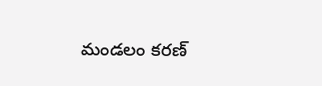మండలం కరణ్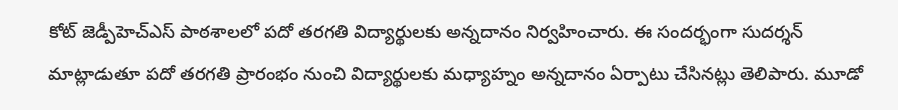కోట్ జెడ్పీహెచ్ఎస్ పాఠశాలలో పదో తరగతి విద్యార్థులకు అన్నదానం నిర్వహించారు. ఈ సందర్భంగా సుదర్శన్ మాట్లాడుతూ పదో తరగతి ప్రారంభం నుంచి విద్యార్థులకు మధ్యాహ్నం అన్నదానం ఏర్పాటు చేసినట్లు తెలిపారు. మూడో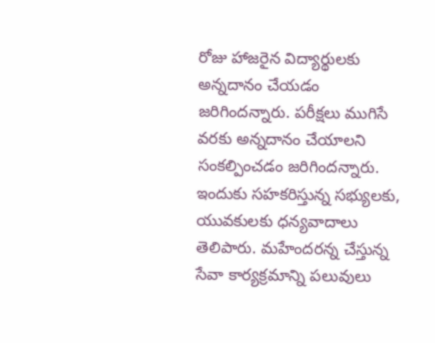రోజు హాజరైన విద్యార్థులకు అన్నదానం చేయడం జరిగిందన్నారు. పరీక్షలు ముగిసే వరకు అన్నదానం చేయాలని సంకల్పించడం జరిగిందన్నారు. ఇందుకు సహకరిస్తున్న సభ్యులకు, యువకులకు ధన్యవాదాలు తెలిపారు. మహేందరన్న చేస్తున్న సేవా కార్యక్రమాన్ని పలువులు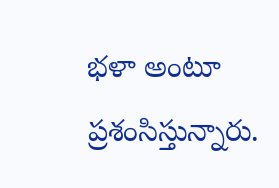భళా అంటూ ప్రశంసిస్తున్నారు.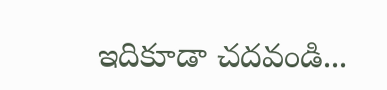ఇదికూడా చదవండి...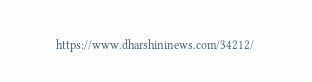https://www.dharshininews.com/34212/